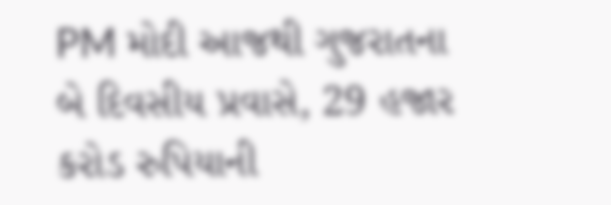PM મોદી આજથી ગુજરાતના બે દિવસીય પ્રવાસે, 29 હજાર કરોડ રુપિયાની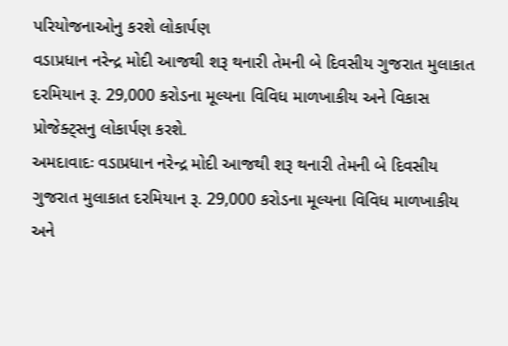પરિયોજનાઓનુ કરશે લોકાર્પણ
વડાપ્રધાન નરેન્દ્ર મોદી આજથી શરૂ થનારી તેમની બે દિવસીય ગુજરાત મુલાકાત દરમિયાન રૂ. 29,000 કરોડના મૂલ્યના વિવિધ માળખાકીય અને વિકાસ પ્રોજેક્ટ્સનુ લોકાર્પણ કરશે.
અમદાવાદઃ વડાપ્રધાન નરેન્દ્ર મોદી આજથી શરૂ થનારી તેમની બે દિવસીય ગુજરાત મુલાકાત દરમિયાન રૂ. 29,000 કરોડના મૂલ્યના વિવિધ માળખાકીય અને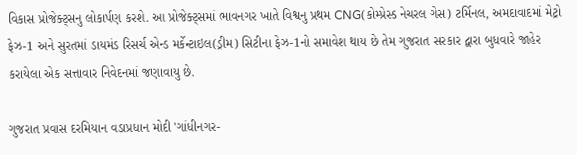વિકાસ પ્રોજેક્ટ્સનુ લોકાર્પણ કરશે. આ પ્રોજેક્ટ્સમાં ભાવનગર ખાતે વિશ્વનુ પ્રથમ CNG(કોમ્પ્રેસ્ડ નેચરલ ગેસ) ટર્મિનલ, અમદાવાદમાં મેટ્રો ફેઝ-1 અને સુરતમાં ડાયમંડ રિસર્ચ એન્ડ મર્કેન્ટાઇલ(ડ્રીમ) સિટીના ફેઝ-1નો સમાવેશ થાય છે તેમ ગુજરાત સરકાર દ્વારા બુધવારે જાહેર કરાયેલા એક સત્તાવાર નિવેદનમાં જણાવાયુ છે.

ગુજરાત પ્રવાસ દરમિયાન વડાપ્રધાન મોદી 'ગાંધીનગર-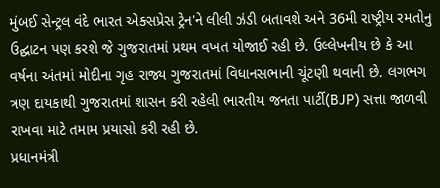મુંબઈ સેન્ટ્રલ વંદે ભારત એક્સપ્રેસ ટ્રેન'ને લીલી ઝંડી બતાવશે અને 36મી રાષ્ટ્રીય રમતોનુ ઉદ્ઘાટન પણ કરશે જે ગુજરાતમાં પ્રથમ વખત યોજાઈ રહી છે. ઉલ્લેખનીય છે કે આ વર્ષના અંતમાં મોદીના ગૃહ રાજ્ય ગુજરાતમાં વિધાનસભાની ચૂંટણી થવાની છે. લગભગ ત્રણ દાયકાથી ગુજરાતમાં શાસન કરી રહેલી ભારતીય જનતા પાર્ટી(BJP) સત્તા જાળવી રાખવા માટે તમામ પ્રયાસો કરી રહી છે.
પ્રધાનમંત્રી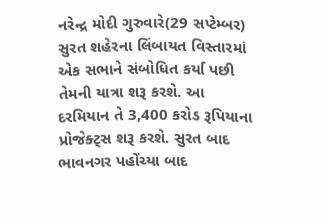નરેન્દ્ર મોદી ગુરુવારે(29 સપ્ટેમ્બર) સુરત શહેરના લિંબાયત વિસ્તારમાં એક સભાને સંબોધિત કર્યા પછી તેમની યાત્રા શરૂ કરશે. આ દરમિયાન તે 3,400 કરોડ રૂપિયાના પ્રોજેક્ટ્સ શરૂ કરશે. સુરત બાદ ભાવનગર પહોંચ્યા બાદ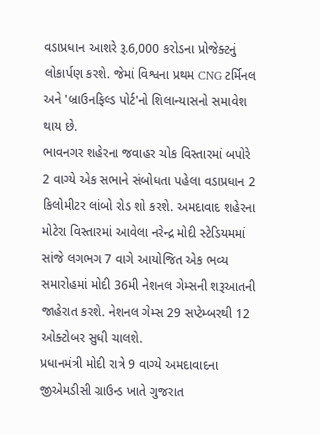વડાપ્રધાન આશરે રૂ.6,000 કરોડના પ્રોજેક્ટનું લોકાર્પણ કરશે. જેમાં વિશ્વના પ્રથમ CNG ટર્મિનલ અને 'બ્રાઉનફિલ્ડ પોર્ટ'નો શિલાન્યાસનો સમાવેશ થાય છે.
ભાવનગર શહેરના જવાહર ચોક વિસ્તારમાં બપોરે 2 વાગ્યે એક સભાને સંબોધતા પહેલા વડાપ્રધાન 2 કિલોમીટર લાંબો રોડ શો કરશે. અમદાવાદ શહેરના મોટેરા વિસ્તારમાં આવેલા નરેન્દ્ર મોદી સ્ટેડિયમમાં સાંજે લગભગ 7 વાગે આયોજિત એક ભવ્ય સમારોહમાં મોદી 36મી નેશનલ ગેમ્સની શરૂઆતની જાહેરાત કરશે. નેશનલ ગેમ્સ 29 સપ્ટેમ્બરથી 12 ઓક્ટોબર સુધી ચાલશે.
પ્રધાનમંત્રી મોદી રાત્રે 9 વાગ્યે અમદાવાદના જીએમડીસી ગ્રાઉન્ડ ખાતે ગુજરાત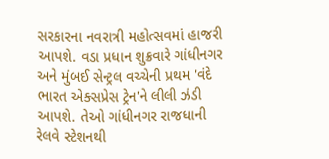સરકારના નવરાત્રી મહોત્સવમાં હાજરી આપશે. વડા પ્રધાન શુક્રવારે ગાંધીનગર અને મુંબઈ સેન્ટ્રલ વચ્ચેની પ્રથમ 'વંદે ભારત એક્સપ્રેસ ટ્રેન'ને લીલી ઝંડી આપશે. તેઓ ગાંધીનગર રાજધાની રેલવે સ્ટેશનથી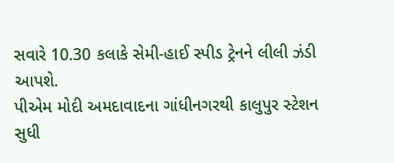સવારે 10.30 કલાકે સેમી-હાઈ સ્પીડ ટ્રેનને લીલી ઝંડી આપશે.
પીએમ મોદી અમદાવાદના ગાંધીનગરથી કાલુપુર સ્ટેશન સુધી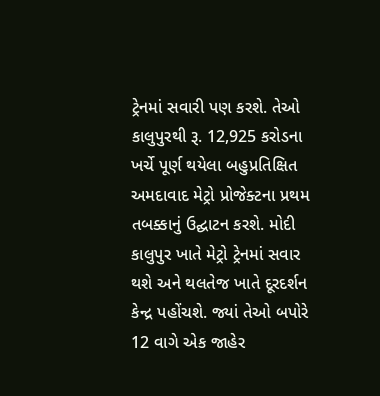ટ્રેનમાં સવારી પણ કરશે. તેઓ કાલુપુરથી રૂ. 12,925 કરોડના ખર્ચે પૂર્ણ થયેલા બહુપ્રતિક્ષિત અમદાવાદ મેટ્રો પ્રોજેક્ટના પ્રથમ તબક્કાનું ઉદ્ઘાટન કરશે. મોદી કાલુપુર ખાતે મેટ્રો ટ્રેનમાં સવાર થશે અને થલતેજ ખાતે દૂરદર્શન કેન્દ્ર પહોંચશે. જ્યાં તેઓ બપોરે 12 વાગે એક જાહેર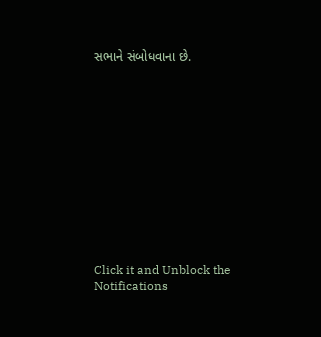સભાને સંબોધવાના છે.












Click it and Unblock the Notifications